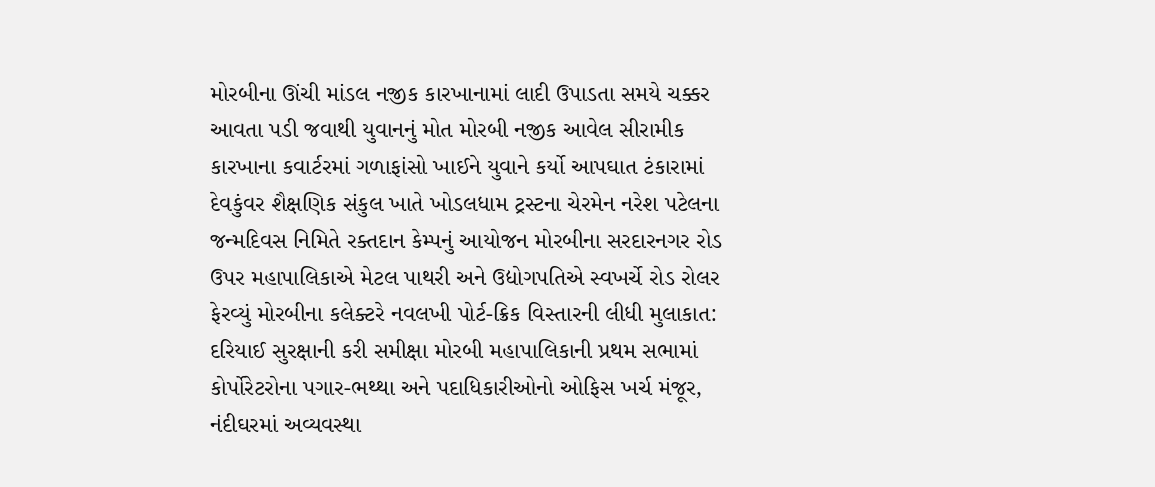મોરબીના ઊંચી માંડલ નજીક કારખાનામાં લાદી ઉપાડતા સમયે ચક્કર આવતા પડી જવાથી યુવાનનું મોત મોરબી નજીક આવેલ સીરામીક કારખાના કવાર્ટરમાં ગળાફાંસો ખાઈને યુવાને કર્યો આપઘાત ટંકારામાં દેવકુંવર શૈક્ષણિક સંકુલ ખાતે ખોડલધામ ટ્રસ્ટના ચેરમેન નરેશ પટેલના જન્મદિવસ નિમિતે રક્તદાન કેમ્પનું આયોજન મોરબીના સરદારનગર રોડ ઉપર મહાપાલિકાએ મેટલ પાથરી અને ઉદ્યોગપતિએ સ્વખર્ચે રોડ રોલર ફેરવ્યું મોરબીના કલેક્ટરે નવલખી પોર્ટ-ક્રિક વિસ્તારની લીધી મુલાકાત: દરિયાઈ સુરક્ષાની કરી સમીક્ષા મોરબી મહાપાલિકાની પ્રથમ સભામાં કોર્પોરેટરોના પગાર-ભથ્થા અને પદાધિકારીઓનો ઓફિસ ખર્ચ મંજૂર, નંદીઘરમાં અવ્યવસ્થા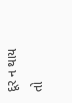દૂર ન થાય તો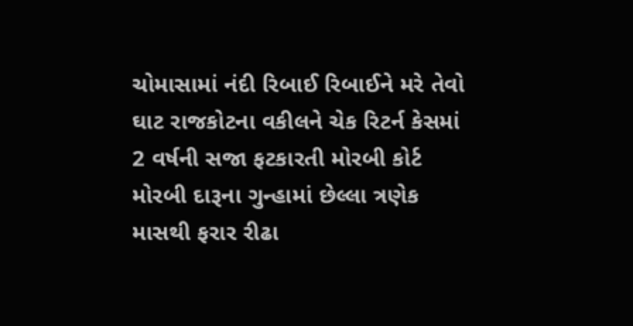ચોમાસામાં નંદી રિબાઈ રિબાઈને મરે તેવો ઘાટ રાજકોટના વકીલને ચેક રિટર્ન કેસમાં 2 વર્ષની સજા ફટકારતી મોરબી કોર્ટ મોરબી દારૂના ગુન્હામાં છેલ્લા ત્રણેક માસથી ફરાર રીઢા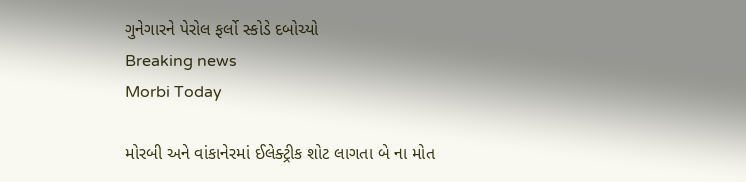ગુનેગારને પેરોલ ફર્લો સ્કોડે દબોચ્યો
Breaking news
Morbi Today

મોરબી અને વાંકાનેરમાં ઈલેક્ટ્રીક શોટ લાગતા બે ના મોત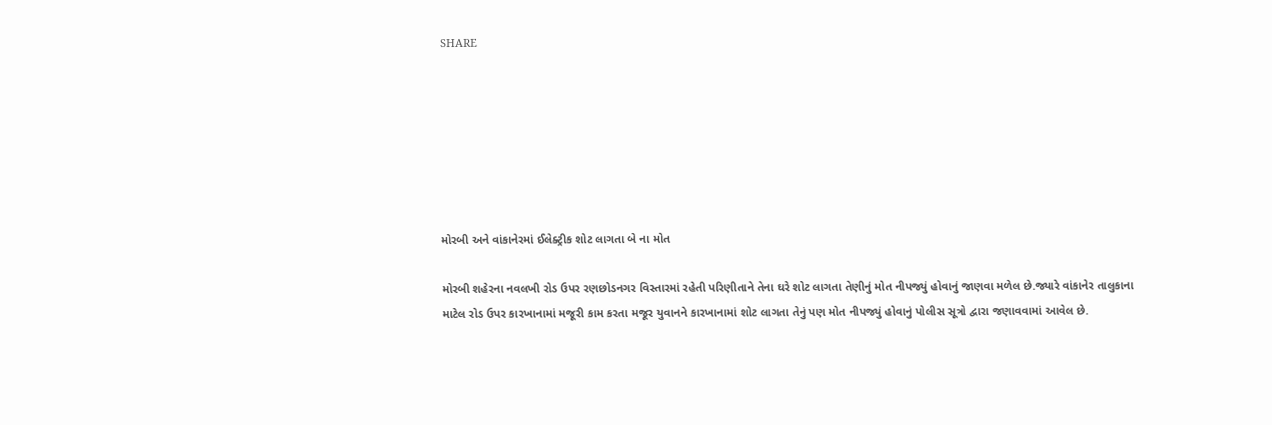SHARE







મોરબી અને વાંકાનેરમાં ઈલેક્ટ્રીક શોટ લાગતા બે ના મોત

મોરબી શહેરના નવલખી રોડ ઉપર રણછોડનગર વિસ્તારમાં રહેતી પરિણીતાને તેના ઘરે શોટ લાગતા તેણીનું મોત નીપજ્યું હોવાનું જાણવા મળેલ છે.જ્યારે વાંકાનેર તાલુકાના માટેલ રોડ ઉપર કારખાનામાં મજૂરી કામ કરતા મજૂર યુવાનને કારખાનામાં શોટ લાગતા તેનું પણ મોત નીપજ્યું હોવાનું પોલીસ સૂત્રો દ્વારા જણાવવામાં આવેલ છે.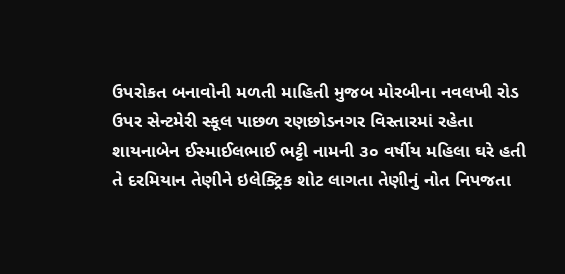ઉપરોકત બનાવોની મળતી માહિતી મુજબ મોરબીના નવલખી રોડ ઉપર સેન્ટમેરી સ્કૂલ પાછળ રણછોડનગર વિસ્તારમાં રહેતા શાયનાબેન ઈસ્માઈલભાઈ ભટ્ટી નામની ૩૦ વર્ષીય મહિલા ઘરે હતી તે દરમિયાન તેણીને ઇલેક્ટ્રિક શોટ લાગતા તેણીનું નોત નિપજતા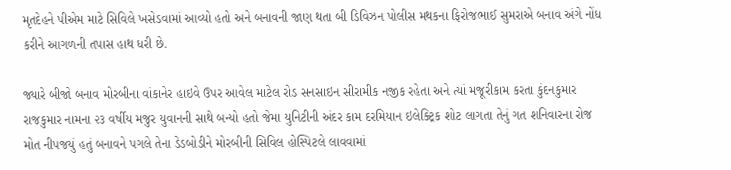મૃતદેહને પીએમ માટે સિવિલે ખસેડવામાં આવ્યો હતો અને બનાવની જાણ થતા બી ડિવિઝન પોલીસ મથકના ફિરોજભાઈ સુમરાએ બનાવ અંગે નોંધ કરીને આગળની તપાસ હાથ ધરી છે.

જ્યારે બીજો બનાવ મોરબીના વાંકાનેર હાઇવે ઉપર આવેલ માટેલ રોડ સનસાઇન સીરામીક નજીક રહેતા અને ત્યાં મજૂરીકામ કરતા કુંદનકુમાર રાજકુમાર નામના ૨૩ વર્ષીય મજુર યુવાનની સાથે બન્યો હતો જેમા યુનિટીની અંદર કામ દરમિયાન ઇલેક્ટ્રિક શોટ લાગતા તેનું ગત શનિવારના રોજ મોત નીપજયું હતું બનાવને પગલે તેના ડેડબોડીને મોરબીની સિવિલ હોસ્પિટલે લાવવામાં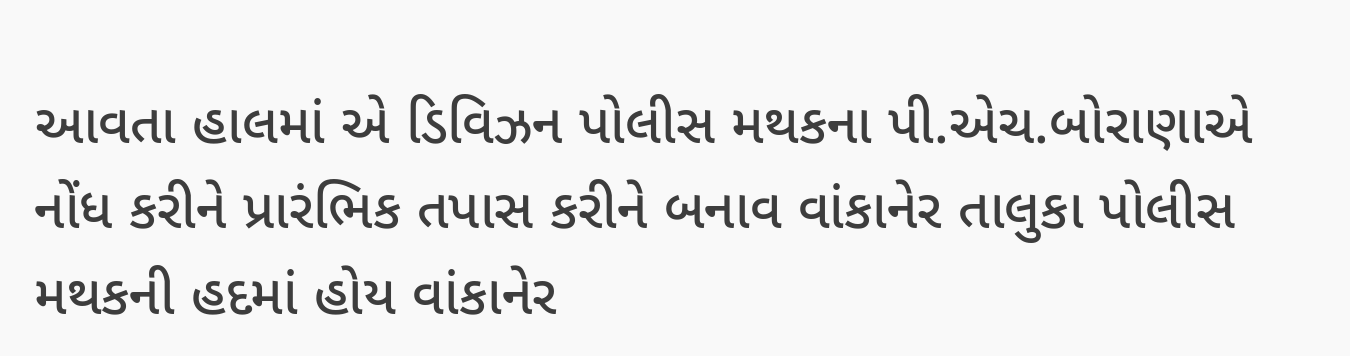આવતા હાલમાં એ ડિવિઝન પોલીસ મથકના પી.એચ.બોરાણાએ નોંધ કરીને પ્રારંભિક તપાસ કરીને બનાવ વાંકાનેર તાલુકા પોલીસ મથકની હદમાં હોય વાંકાનેર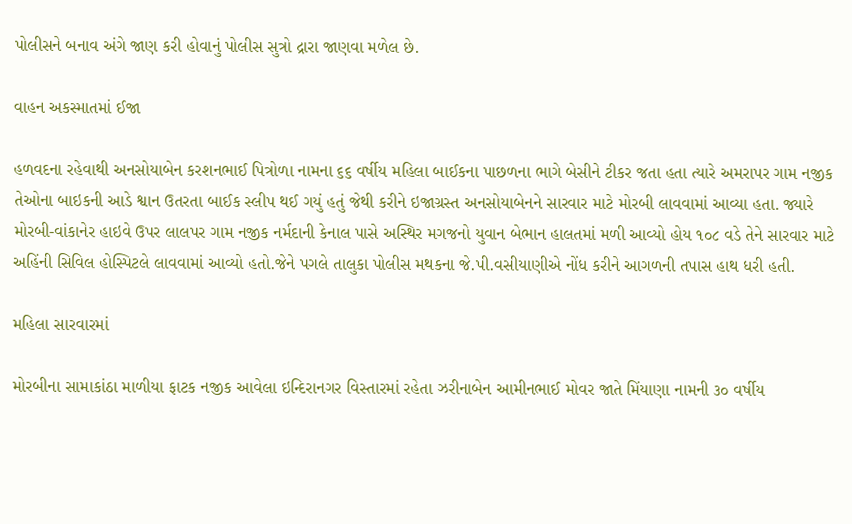પોલીસને બનાવ અંગે જાણ કરી હોવાનું પોલીસ સુત્રો દ્રારા જાણવા મળેલ છે.

વાહન અકસ્માતમાં ઈજા

હળવદના રહેવાથી અનસોયાબેન કરશનભાઈ પિત્રોળા નામના ૬૬ વર્ષીય મહિલા બાઈકના પાછળના ભાગે બેસીને ટીકર જતા હતા ત્યારે અમરાપર ગામ નજીક તેઓના બાઇકની આડે શ્વાન ઉતરતા બાઈક સ્લીપ થઈ ગયું હતું જેથી કરીને ઇજાગ્રસ્ત અનસોયાબેનને સારવાર માટે મોરબી લાવવામાં આવ્યા હતા. જ્યારે મોરબી-વાંકાનેર હાઇવે ઉપર લાલપર ગામ નજીક નર્મદાની કેનાલ પાસે અસ્થિર મગજનો યુવાન બેભાન હાલતમાં મળી આવ્યો હોય ૧૦૮ વડે તેને સારવાર માટે અહિંની સિવિલ હોસ્પિટલે લાવવામાં આવ્યો હતો.જેને પગલે તાલુકા પોલીસ મથકના જે.પી.વસીયાણીએ નોંધ કરીને આગળની તપાસ હાથ ધરી હતી.

મહિલા સારવારમાં

મોરબીના સામાકાંઠા માળીયા ફાટક નજીક આવેલા ઇન્દિરાનગર વિસ્તારમાં રહેતા ઝરીનાબેન આમીનભાઈ મોવર જાતે મિંયાણા નામની ૩૦ વર્ષીય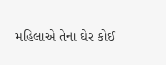મહિલાએ તેના ઘેર કોઈ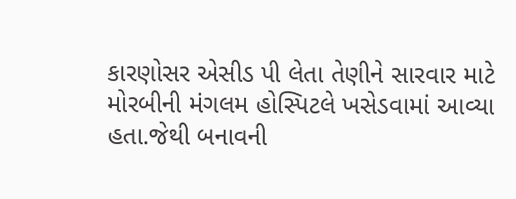કારણોસર એસીડ પી લેતા તેણીને સારવાર માટે મોરબીની મંગલમ હોસ્પિટલે ખસેડવામાં આવ્યા હતા.જેથી બનાવની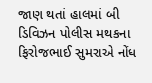જાણ થતાં હાલમાં બી ડિવિઝન પોલીસ મથકના ફિરોજભાઈ સુમરાએ નોંધ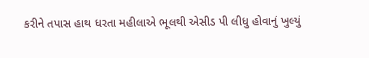કરીને તપાસ હાથ ધરતા મહીલાએ ભૂલથી એસીડ પી લીધુ હોવાનું ખુલ્યું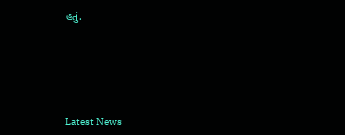હતું.






Latest News